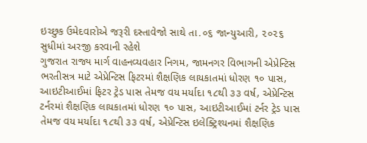ઇચ્છુક ઉમેદવારોએ જરૂરી દસ્તાવેજો સાથે તા.૦૬ જાન્યુઆરી, ૨૦૨૬ સુધીમાં અરજી કરવાની રહેશે
ગુજરાત રાજ્ય માર્ગ વાહનવ્યવહાર નિગમ, જામનગર વિભાગની એપ્રેન્ટિસ ભરતીસત્ર માટે એપ્રેન્ટિસ ફિટરમાં શૈક્ષણિક લાયકાતમાં ધોરણ ૧૦ પાસ, આઇટીઆઈમાં ફિટર ટ્રેડ પાસ તેમજ વય મર્યાદા ૧૮થી ૩૩ વર્ષ, એપ્રેન્ટિસ ટર્નરમાં શૈક્ષણિક લાયકાતમાં ધોરણ ૧૦ પાસ, આઇટીઆઈમાં ટર્નર ટ્રેડ પાસ તેમજ વય મર્યાદા ૧૮થી ૩૩ વર્ષ, એપ્રેન્ટિસ ઇલેક્ટ્રિશ્યનમાં શૈક્ષણિક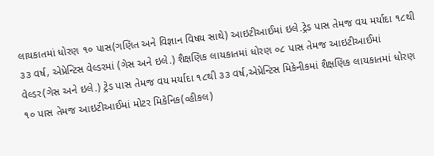લાયકાતમાં ધોરણ ૧૦ પાસ(ગણિત અને વિજ્ઞાન વિષય સાથે) આઇટીઆઈમાં ઇલે.ટ્રેડ પાસ તેમજ વય મર્યાદા ૧૮થી ૩૩ વર્ષ, એપ્રેન્ટિસ વેલ્ડરમાં (ગેસ અને ઇલે.) શૈક્ષણિક લાયકાતમાં ધોરણ ૦૮ પાસ તેમજ આઇટીઆઈમાં વેલ્ડર(ગેસ અને ઇલે.) ટ્રેડ પાસ તેમજ વય મર્યાદા ૧૮થી ૩૩ વર્ષ,એપ્રેન્ટિસ મિકેનીકમાં શૈક્ષણિક લાયકાતમાં ધોરણ ૧૦ પાસ તેમજ આઇટીઆઈમાં મોટર મિકેનિક(વ્હીકલ)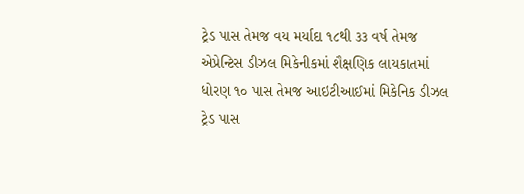ટ્રેડ પાસ તેમજ વય મર્યાદા ૧૮થી ૩૩ વર્ષ તેમજ એપ્રેન્ટિસ ડીઝલ મિકેનીકમાં શૈક્ષણિક લાયકાતમાં ધોરણ ૧૦ પાસ તેમજ આઇટીઆઈમાં મિકેનિક ડીઝલ ટ્રેડ પાસ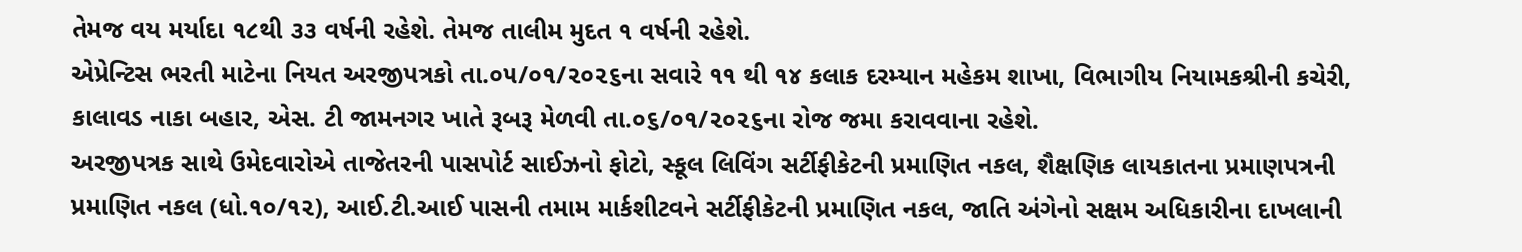તેમજ વય મર્યાદા ૧૮થી ૩૩ વર્ષની રહેશે. તેમજ તાલીમ મુદત ૧ વર્ષની રહેશે.
એપ્રેન્ટિસ ભરતી માટેના નિયત અરજીપત્રકો તા.૦૫/૦૧/૨૦૨૬ના સવારે ૧૧ થી ૧૪ કલાક દરમ્યાન મહેકમ શાખા, વિભાગીય નિયામકશ્રીની કચેરી, કાલાવડ નાકા બહાર, એસ. ટી જામનગર ખાતે રૂબરૂ મેળવી તા.૦૬/૦૧/૨૦૨૬ના રોજ જમા કરાવવાના રહેશે.
અરજીપત્રક સાથે ઉમેદવારોએ તાજેતરની પાસપોર્ટ સાઈઝનો ફોટો, સ્કૂલ લિવિંગ સર્ટીફીકેટની પ્રમાણિત નકલ, શૈક્ષણિક લાયકાતના પ્રમાણપત્રની પ્રમાણિત નકલ (ધો.૧૦/૧૨), આઈ.ટી.આઈ પાસની તમામ માર્કશીટવને સર્ટીફીકેટની પ્રમાણિત નકલ, જાતિ અંગેનો સક્ષમ અધિકારીના દાખલાની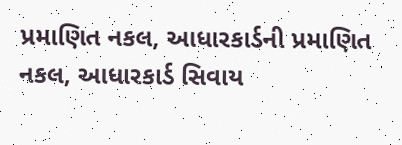પ્રમાણિત નકલ, આધારકાર્ડની પ્રમાણિત નકલ, આધારકાર્ડ સિવાય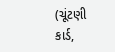(ચૂંટણી કાર્ડ,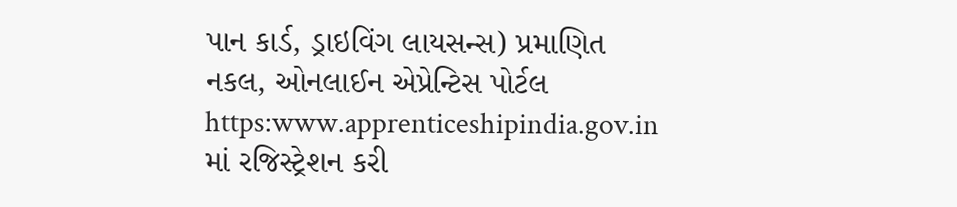પાન કાર્ડ, ડ્રાઇવિંગ લાયસન્સ) પ્રમાણિત નકલ, ઓનલાઈન એપ્રેન્ટિસ પોર્ટલ https:www.apprenticeshipindia.gov.in માં રજિસ્ટ્રેશન કરી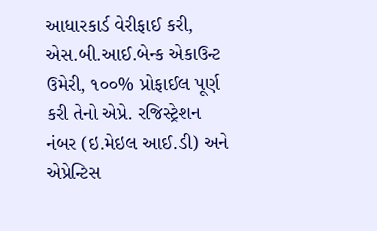આધારકાર્ડ વેરીફાઈ કરી, એસ.બી.આઈ.બેન્ક એકાઉન્ટ ઉમેરી, ૧૦૦% પ્રોફાઈલ પૂર્ણ કરી તેનો એપ્રે. રજિસ્ટ્રેશન નંબર (ઇ.મેઇલ આઈ.ડી) અને એપ્રેન્ટિસ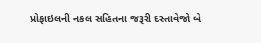પ્રોફાઇલની નકલ સહિતના જરૂરી દસ્તાવેજો બે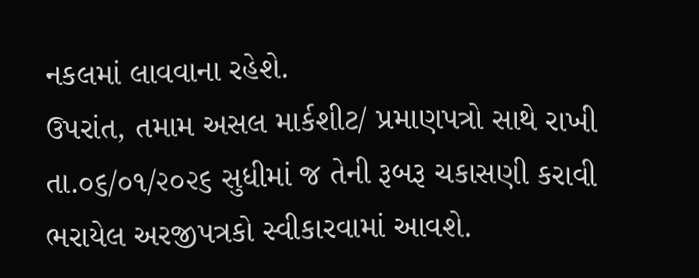નકલમાં લાવવાના રહેશે.
ઉપરાંત, તમામ અસલ માર્કશીટ/ પ્રમાણપત્રો સાથે રાખી તા.૦૬/૦૧/૨૦૨૬ સુધીમાં જ તેની રૂબરૂ ચકાસણી કરાવી ભરાયેલ અરજીપત્રકો સ્વીકારવામાં આવશે.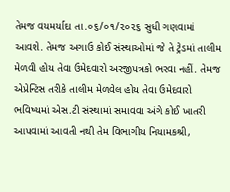તેમજ વયમર્યાદા તા.૦૬/૦૧/૨૦૨૬ સુધી ગણવામાં આવશે. તેમજ અગાઉ કોઈ સંસ્થાઓમાં જે તે ટ્રેડમાં તાલીમ મેળવી હોય તેવા ઉમેદવારો અરજીપત્રકો ભરવા નહીં. તેમજ એપ્રેન્ટિસ તરીકે તાલીમ મેળવેલ હોય તેવા ઉમેદવારો ભવિષ્યમાં એસ.ટી સંસ્થામાં સમાવવા અંગે કોઈ ખાતરી આપવામાં આવતી નથી તેમ વિભાગીય નિયામકશ્રી,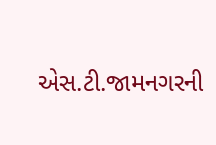એસ.ટી.જામનગરની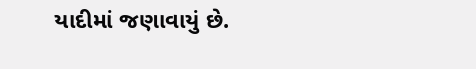યાદીમાં જણાવાયું છે.